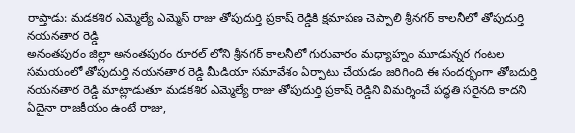రాప్తాడు: మడకశిర ఎమ్మెల్యే ఎమ్మెస్ రాజు తోపుదుర్తి ప్రకాష్ రెడ్డికి క్షమాపణ చెప్పాలి శ్రీనగర్ కాలనీలో తోపుదుర్తి నయనతార రెడ్డి
అనంతపురం జిల్లా అనంతపురం రూరల్ లోని శ్రీనగర్ కాలనీలో గురువారం మధ్యాహ్నం మూడున్నర గంటల సమయంలో తోపుదుర్తి నయనతార రెడ్డి మీడియా సమావేశం ఏర్పాటు చేయడం జరిగింది ఈ సందర్భంగా తోబదుర్తి నయనతార రెడ్డి మాట్లాడుతూ మడకశిర ఎమ్మెల్యే రాజు తోపుదుర్తి ప్రకాష్ రెడ్డిని విమర్శించే పద్ధతి సరైనది కాదని ఏదైనా రాజకీయం ఉంటే రాజు,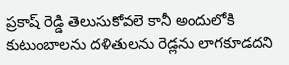ప్రకాష్ రెడ్డి తెలుసుకోవలె కానీ అందులోకి కుటుంబాలను దళితులను రెడ్లను లాగకూడదని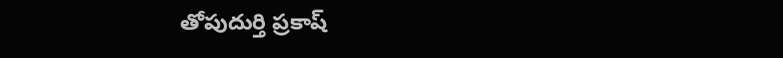తోపుదుర్తి ప్రకాష్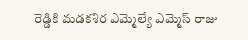రెడ్డికి మడకశిర ఎమ్మెల్యే ఎమ్మెస్ రాజు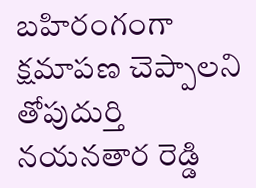బహిరంగంగా క్షమాపణ చెప్పాలని తోపుదుర్తి నయనతార రెడ్డి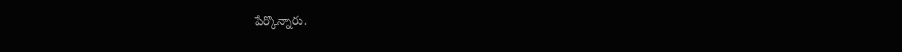పేర్కొన్నారు.